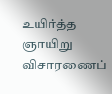உயிர்த்த ஞாயிறு விசாரணைப்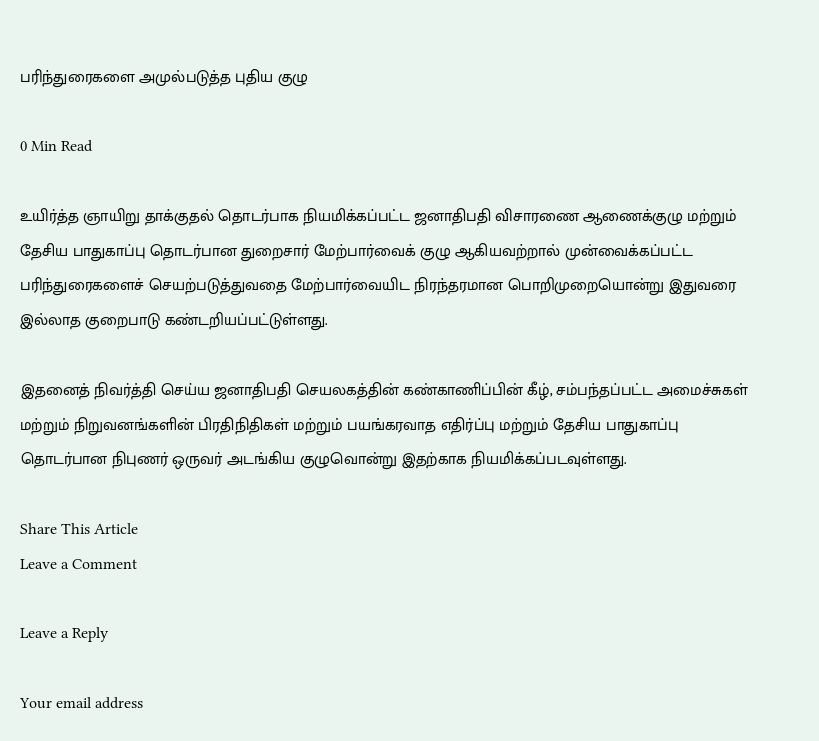பரிந்துரைகளை அமுல்படுத்த புதிய குழு

0 Min Read

உயிர்த்த ஞாயிறு தாக்குதல் தொடர்பாக நியமிக்கப்பட்ட ஜனாதிபதி விசாரணை ஆணைக்குழு மற்றும் தேசிய பாதுகாப்பு தொடர்பான துறைசார் மேற்பார்வைக் குழு ஆகியவற்றால் முன்வைக்கப்பட்ட பரிந்துரைகளைச் செயற்படுத்துவதை மேற்பார்வையிட நிரந்தரமான பொறிமுறையொன்று இதுவரை இல்லாத குறைபாடு கண்டறியப்பட்டுள்ளது.

இதனைத் நிவர்த்தி செய்ய ஜனாதிபதி செயலகத்தின் கண்காணிப்பின் கீழ், சம்பந்தப்பட்ட அமைச்சுகள் மற்றும் நிறுவனங்களின் பிரதிநிதிகள் மற்றும் பயங்கரவாத எதிர்ப்பு மற்றும் தேசிய பாதுகாப்பு தொடர்பான நிபுணர் ஒருவர் அடங்கிய குழுவொன்று இதற்காக நியமிக்கப்படவுள்ளது.

Share This Article
Leave a Comment

Leave a Reply

Your email address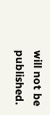will not be published.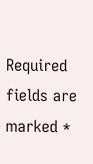Required fields are marked *